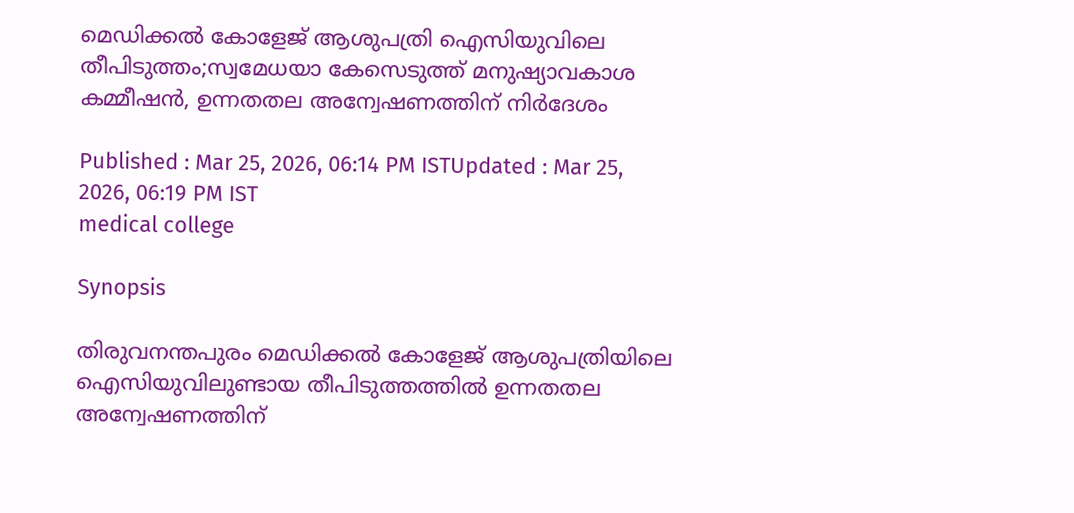മെഡിക്കൽ കോളേജ് ആശുപത്രി ഐസിയുവിലെ തീപിടുത്തം;സ്വമേധയാ കേസെടുത്ത് മനുഷ്യാവകാശ കമ്മീഷൻ, ഉന്നതതല അന്വേഷണത്തിന് നിര്‍ദേശം

Published : Mar 25, 2026, 06:14 PM ISTUpdated : Mar 25, 2026, 06:19 PM IST
medical college

Synopsis

തിരുവനന്തപുരം മെഡിക്കൽ കോളേജ് ആശുപത്രിയിലെ ഐസിയുവിലുണ്ടായ തീപിടുത്തത്തിൽ ഉന്നതതല അന്വേഷണത്തിന്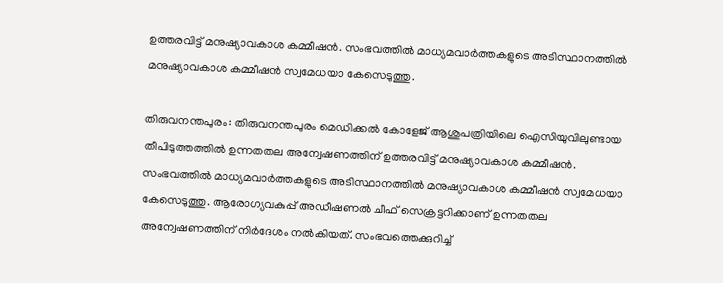ഉത്തരവിട്ട് മനുഷ്യാവകാശ കമ്മീഷൻ. സംഭവത്തിൽ മാധ്യമവാര്‍ത്തകളുടെ അടിസ്ഥാനത്തിൽ മനുഷ്യാവകാശ കമ്മീഷൻ സ്വമേധയാ കേസെടുത്തു.

തിരുവനന്തപുരം: തിരുവനന്തപുരം മെഡിക്കൽ കോളേജ് ആശുപത്രിയിലെ ഐസിയുവിലുണ്ടായ തീപിടുത്തത്തിൽ ഉന്നതതല അന്വേഷണത്തിന് ഉത്തരവിട്ട് മനുഷ്യാവകാശ കമ്മീഷൻ. സംഭവത്തിൽ മാധ്യമവാര്‍ത്തകളുടെ അടിസ്ഥാനത്തിൽ മനുഷ്യാവകാശ കമ്മീഷൻ സ്വമേധയാ കേസെടുത്തു. ആരോഗ്യവകുപ്പ് അഡീഷണൽ ചീഫ് സെക്രട്ടറിക്കാണ് ഉന്നതതല അന്വേഷണത്തിന് നിര്‍ദേശം നൽകിയത്. സംഭവത്തെക്കുറിച്ച്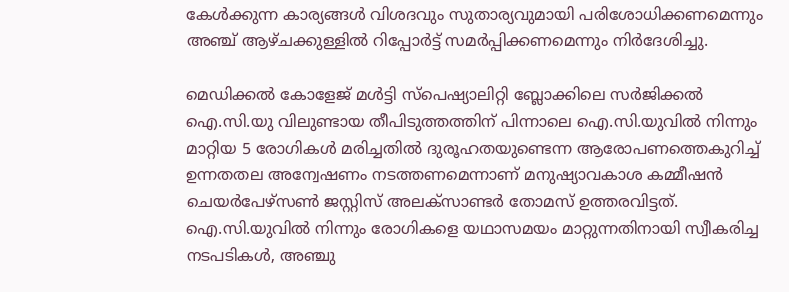കേള്‍ക്കുന്ന കാര്യങ്ങള്‍ വിശദവും സുതാര്യവുമായി പരിശോധിക്കണമെന്നും അഞ്ച് ആഴ്ചക്കുള്ളിൽ റിപ്പോര്‍ട്ട് സമര്‍പ്പിക്കണമെന്നും നിര്‍ദേശിച്ചു.

മെഡിക്കൽ കോളേജ് മൾട്ടി സ്പെഷ്യാലിറ്റി ബ്ലോക്കിലെ സർജിക്കൽ ഐ.സി.യു വിലുണ്ടായ തീപിടുത്തത്തിന് പിന്നാലെ ഐ.സി.യുവിൽ നിന്നും മാറ്റിയ 5 രോഗികൾ മരിച്ചതിൽ ദുരൂഹതയുണ്ടെന്ന ആരോപണത്തെകുറിച്ച് ഉന്നതതല അന്വേഷണം നടത്തണമെന്നാണ് മനുഷ്യാവകാശ കമ്മീഷൻ ചെയർപേഴ്സൺ ജസ്റ്റിസ് അലക്സാണ്ടർ തോമസ് ഉത്തരവിട്ടത്. ഐ.സി.യുവിൽ നിന്നും രോഗികളെ യഥാസമയം മാറ്റുന്നതിനായി സ്വീകരിച്ച നടപടികൾ, അഞ്ചു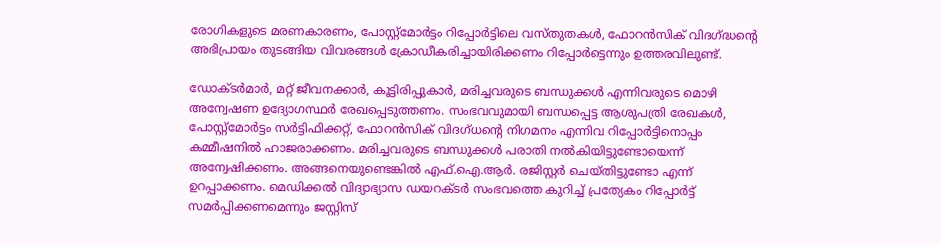രോഗികളുടെ മരണകാരണം, പോസ്റ്റ്മോർട്ടം റിപ്പോർട്ടിലെ വസ്തുതകൾ, ഫോറൻസിക് വിദഗ്ദ്ധന്റെ അഭിപ്രായം തുടങ്ങിയ വിവരങ്ങൾ ക്രോഡീകരിച്ചായിരിക്കണം റിപ്പോര്‍ട്ടെന്നും ഉത്തരവിലുണ്ട്.

ഡോക്ടർമാർ, മറ്റ് ജീവനക്കാർ, കൂട്ടിരിപ്പുകാർ, മരിച്ചവരുടെ ബന്ധുക്കൾ എന്നിവരുടെ മൊഴി അന്വേഷണ ഉദ്യോഗസ്ഥർ രേഖപ്പെടുത്തണം. സംഭവവുമായി ബന്ധപ്പെട്ട ആശുപത്രി രേഖകൾ, പോസ്റ്റ്മോർട്ടം സർട്ടിഫിക്കറ്റ്, ഫോറൻസിക് വിദഗ്ധന്‍റെ നിഗമനം എന്നിവ റിപ്പോർട്ടിനൊപ്പം കമ്മീഷനിൽ ഹാജരാക്കണം. മരിച്ചവരുടെ ബന്ധുക്കൾ പരാതി നൽകിയിട്ടുണ്ടോയെന്ന് അന്വേഷിക്കണം. അങ്ങനെയുണ്ടെങ്കിൽ എഫ്.ഐ.ആർ. രജിസ്റ്റർ ചെയ്തിട്ടുണ്ടോ എന്ന് ഉറപ്പാക്കണം. മെഡിക്കൽ വിദ്യാഭ്യാസ ഡയറക്ടർ സംഭവത്തെ കുറിച്ച് പ്രത്യേകം റിപ്പോർട്ട് സമർപ്പിക്കണമെന്നും ജസ്റ്റിസ്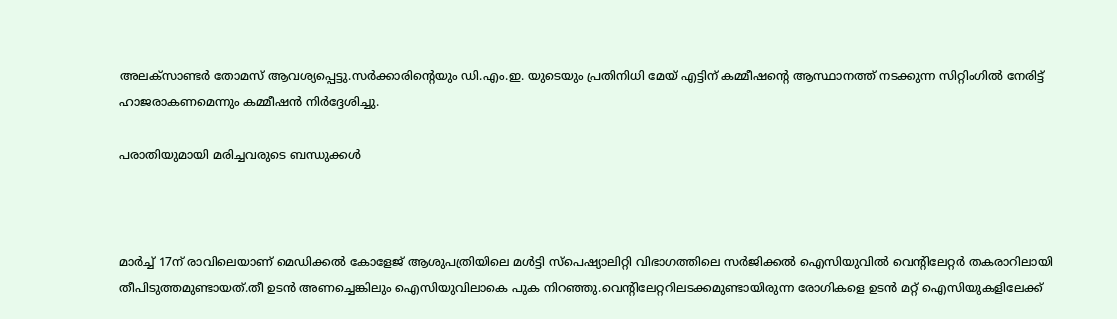അലക്സാണ്ടർ തോമസ് ആവശ്യപ്പെട്ടു.സർക്കാരിന്റെയും ഡി.എം.ഇ. യുടെയും പ്രതിനിധി മേയ് എട്ടിന് കമ്മീഷന്റെ ആസ്ഥാനത്ത് നടക്കുന്ന സിറ്റിംഗിൽ നേരിട്ട് ഹാജരാകണമെന്നും കമ്മീഷൻ നിർദ്ദേശിച്ചു.

പരാതിയുമായി മരിച്ചവരുടെ ബന്ധുക്കള്‍



മാര്‍ച്ച് 17ന് രാവിലെയാണ് മെഡിക്കൽ കോളേജ് ആശുപത്രിയിലെ മൾട്ടി സ്പെഷ്യാലിറ്റി വിഭാഗത്തിലെ സർജിക്കൽ ഐസിയുവിൽ വെന്റിലേറ്റർ തകരാറിലായി തീപിടുത്തമുണ്ടായത്.തീ ഉടൻ അണച്ചെങ്കിലും ഐസിയുവിലാകെ പുക നിറഞ്ഞു.വെന്റിലേറ്ററിലടക്കമുണ്ടായിരുന്ന രോഗികളെ ഉടൻ മറ്റ് ഐസിയുകളിലേക്ക്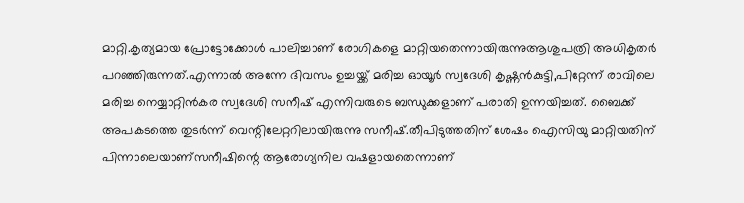മാറ്റി.കൃത്യമായ പ്രോട്ടോക്കോൾ പാലിച്ചാണ് രോഗികളെ മാറ്റിയതെന്നായിരുന്നുആശുപത്രി അധികൃതർ പറഞ്ഞിരുന്നത്.എന്നാൽ അന്നേ ദിവസം ഉച്ചയ്ക്ക് മരിച്ച ഓയൂർ സ്വദേശി കൃഷ്ണൻകുട്ടി,പിറ്റേന്ന് രാവിലെ മരിച്ച നെയ്യാറ്റിൻകര സ്വദേശി സനീഷ് എന്നിവരുടെ ബന്ധുക്കളാണ് പരാതി ഉന്നയിച്ചത്. ബൈക്ക് അപകടത്തെ തുടർന്ന് വെന്റിലേറ്ററിലായിരുന്നു സനീഷ്.തീപിടുത്തതിന് ശേഷം ഐസിയു മാറ്റിയതിന് പിന്നാലെയാണ്സനീഷിന്റെ ആരോഗ്യനില വഷളായതെന്നാണ്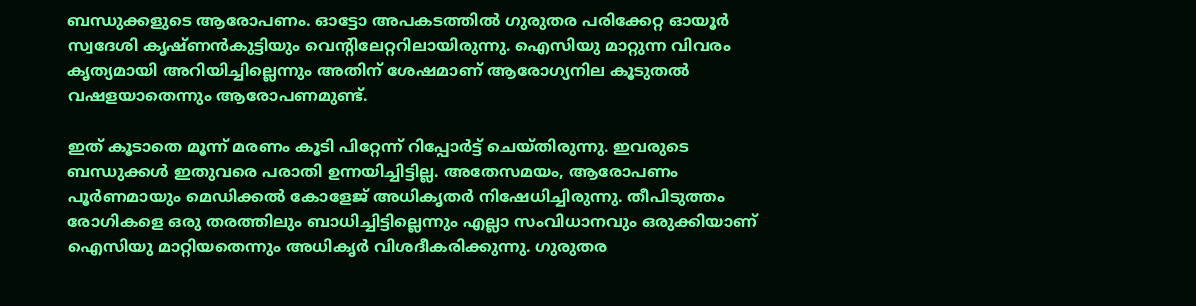ബന്ധുക്കളുടെ ആരോപണം. ഓട്ടോ അപകടത്തിൽ ഗുരുതര പരിക്കേറ്റ ഓയൂർ സ്വദേശി കൃഷ്ണൻകുട്ടിയും വെന്റിലേറ്ററിലായിരുന്നു. ഐസിയു മാറ്റുന്ന വിവരം കൃത്യമായി അറിയിച്ചില്ലെന്നും അതിന് ശേഷമാണ് ആരോഗ്യനില കൂടുതൽ വഷളയാതെന്നും ആരോപണമുണ്ട്.

ഇത് കൂടാതെ മൂന്ന് മരണം കൂടി പിറ്റേന്ന് റിപ്പോർട്ട് ചെയ്തിരുന്നു. ഇവരുടെ ബന്ധുക്കൾ ഇതുവരെ പരാതി ഉന്നയിച്ചിട്ടില്ല. അതേസമയം, ആരോപണം പൂർണമായും മെഡിക്കൽ കോളേജ് അധികൃതർ നിഷേധിച്ചിരുന്നു. തീപിടുത്തം രോഗികളെ ഒരു തരത്തിലും ബാധിച്ചിട്ടില്ലെന്നും എല്ലാ സംവിധാനവും ഒരുക്കിയാണ് ഐസിയു മാറ്റിയതെന്നും അധികൃർ വിശദീകരിക്കുന്നു. ഗുരുതര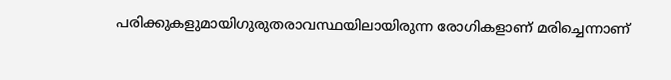പരിക്കുകളുമായിഗുരുതരാവസ്ഥയിലായിരുന്ന രോഗികളാണ് മരിച്ചെന്നാണ്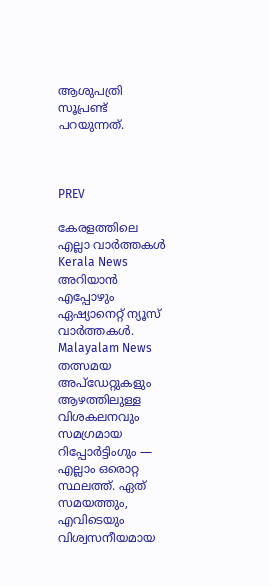ആശുപത്രി സൂപ്രണ്ട് പറയുന്നത്.



PREV

കേരളത്തിലെ എല്ലാ വാർത്തകൾ Kerala News അറിയാൻ  എപ്പോഴും ഏഷ്യാനെറ്റ് ന്യൂസ് വാർത്തകൾ.  Malayalam News   തത്സമയ അപ്‌ഡേറ്റുകളും ആഴത്തിലുള്ള വിശകലനവും സമഗ്രമായ റിപ്പോർട്ടിംഗും — എല്ലാം ഒരൊറ്റ സ്ഥലത്ത്. ഏത് സമയത്തും, എവിടെയും വിശ്വസനീയമായ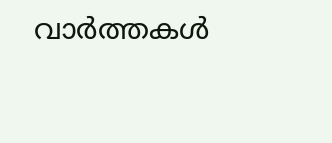വാർത്തകൾ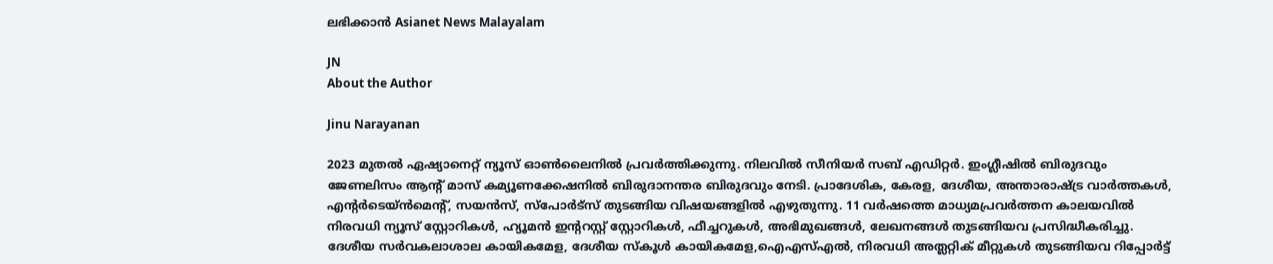ലഭിക്കാൻ Asianet News Malayalam

JN
About the Author

Jinu Narayanan

2023 മുതൽ ഏഷ്യാനെറ്റ് ന്യൂസ് ഓണ്‍ലൈനിൽ പ്രവര്‍ത്തിക്കുന്നു. നിലവിൽ സീനിയര്‍ സബ് എഡിറ്റര്‍. ഇംഗ്ലീഷിൽ ബിരുദവും ജേണലിസം ആന്‍റ് മാസ് കമ്യൂണക്കേഷനിൽ ബിരുദാനന്തര ബിരുദവും നേടി. പ്രാദേശിക, കേരള, ദേശീയ, അന്താരാഷ്ട്ര വാര്‍ത്തകള്‍, എന്റർടെയ്ൻമെൻ്റ്, സയൻസ്, സ്പോര്‍ട്സ് തുടങ്ങിയ വിഷയങ്ങളിൽ എഴുതുന്നു. 11 വര്‍ഷത്തെ മാധ്യമപ്രവര്‍ത്തന കാലയവിൽ നിരവധി ന്യൂസ് സ്റ്റോറികള്‍, ഹ്യൂമൻ ഇന്‍ററസ്റ്റ് സ്റ്റോറികള്‍, ഫീച്ചറുകള്‍, അഭിമുഖങ്ങള്‍, ലേഖനങ്ങള്‍ തുടങ്ങിയവ പ്രസിദ്ധീകരിച്ചു. ദേശീയ സര്‍വകലാശാല കായികമേള, ദേശീയ സ്കൂള്‍ കായികമേള,ഐഎസ്എൽ, നിരവധി അത്ലറ്റിക് മീറ്റുകള്‍ തുടങ്ങിയവ റിപ്പോര്‍ട്ട്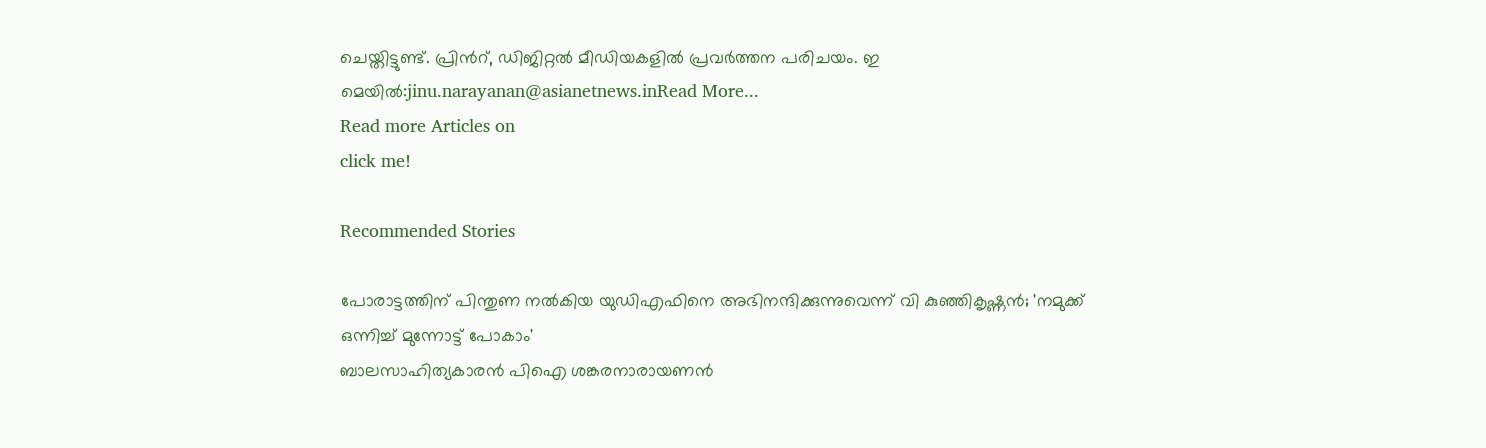ചെയ്തിട്ടുണ്ട്. പ്രിന്‍റ്, ഡിജിറ്റൽ മീഡിയകളിൽ പ്രവര്‍ത്തന പരിചയം. ഇ മെയിൽ:jinu.narayanan@asianetnews.inRead More...
Read more Articles on
click me!

Recommended Stories

പോരാട്ടത്തിന് പിന്തുണ നൽകിയ യുഡിഎഫിനെ അഭിനന്ദിക്കുന്നുവെന്ന് വി കുഞ്ഞികൃഷ്ണൻ; 'നമുക്ക് ഒന്നിച്ച് മുന്നോട്ട് പോകാം'
ബാലസാഹിത്യകാരൻ പിഐ ശങ്കരനാരായണൻ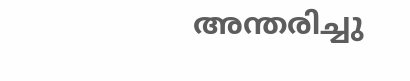അന്തരിച്ചു